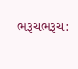ભરૂચભરૂચ: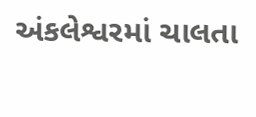અંકલેશ્વરમાં ચાલતા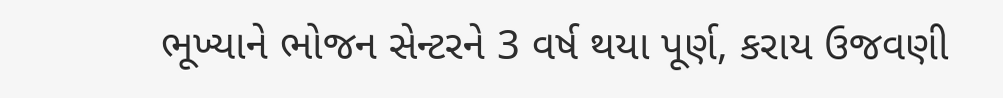ભૂખ્યાને ભોજન સેન્ટરને 3 વર્ષ થયા પૂર્ણ, કરાય ઉજવણી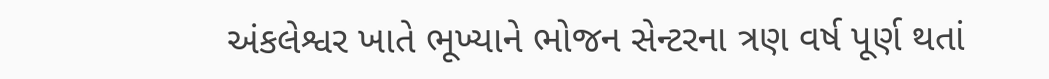અંકલેશ્વર ખાતે ભૂખ્યાને ભોજન સેન્ટરના ત્રણ વર્ષ પૂર્ણ થતાં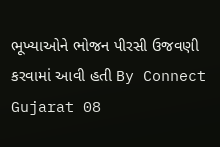ભૂખ્યાઓને ભોજન પીરસી ઉજવણી કરવામાં આવી હતી By Connect Gujarat 08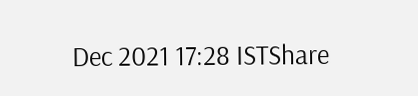Dec 2021 17:28 ISTShare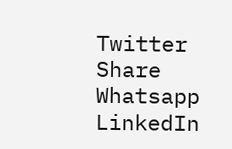Twitter Share Whatsapp LinkedIn